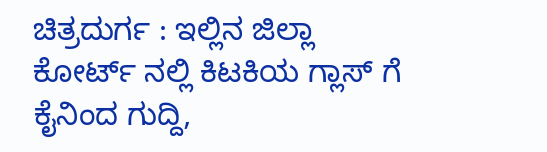ಚಿತ್ರದುರ್ಗ : ಇಲ್ಲಿನ ಜಿಲ್ಲಾ ಕೋರ್ಟ್ ನಲ್ಲಿ ಕಿಟಕಿಯ ಗ್ಲಾಸ್ ಗೆ ಕೈನಿಂದ ಗುದ್ದಿ,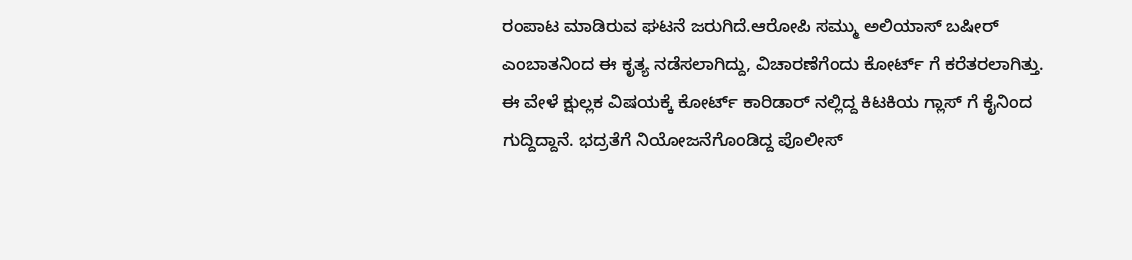ರಂಪಾಟ ಮಾಡಿರುವ ಘಟನೆ ಜರುಗಿದೆ.ಆರೋಪಿ ಸಮ್ಮು ಅಲಿಯಾಸ್ ಬಷೀರ್ ಎಂಬಾತನಿಂದ ಈ ಕೃತ್ಯ ನಡೆಸಲಾಗಿದ್ದು, ವಿಚಾರಣೆಗೆಂದು ಕೋರ್ಟ್ ಗೆ ಕರೆತರಲಾಗಿತ್ತು.
ಈ ವೇಳೆ ಕ್ಷುಲ್ಲಕ ವಿಷಯಕ್ಕೆ ಕೋರ್ಟ್ ಕಾರಿಡಾರ್ ನಲ್ಲಿದ್ದ ಕಿಟಕಿಯ ಗ್ಲಾಸ್ ಗೆ ಕೈನಿಂದ ಗುದ್ದಿದ್ದಾನೆ. ಭದ್ರತೆಗೆ ನಿಯೋಜನೆಗೊಂಡಿದ್ದ ಪೊಲೀಸ್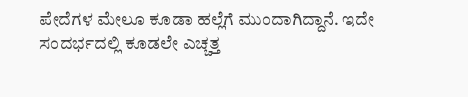ಪೇದೆಗಳ ಮೇಲೂ ಕೂಡಾ ಹಲ್ಲೆಗೆ ಮುಂದಾಗಿದ್ದಾನೆ. ಇದೇ ಸಂದರ್ಭದಲ್ಲಿ ಕೂಡಲೇ ಎಚ್ಚತ್ತ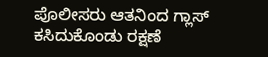ಪೊಲೀಸರು ಆತನಿಂದ ಗ್ಲಾಸ್ ಕಸಿದುಕೊಂಡು ರಕ್ಷಣೆ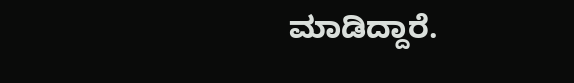ಮಾಡಿದ್ದಾರೆ.